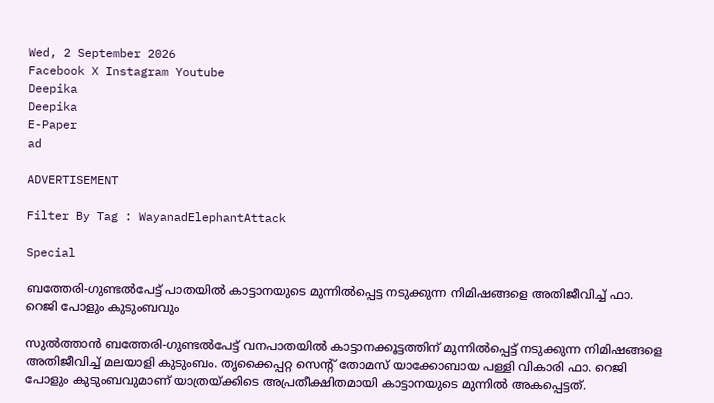Wed, 2 September 2026
Facebook X Instagram Youtube
Deepika
Deepika
E-Paper
ad

ADVERTISEMENT

Filter By Tag : WayanadElephantAttack

Special

ബത്തേരി-ഗുണ്ടൽപേട്ട് പാതയിൽ കാട്ടാനയുടെ മുന്നിൽപ്പെട്ട നടുക്കുന്ന നിമിഷങ്ങളെ അതിജീവിച്ച് ഫാ. റെജി പോളും കുടുംബവും

സുൽത്താൻ ബത്തേരി-ഗുണ്ടൽപേട്ട് വനപാതയിൽ കാട്ടാനക്കൂട്ടത്തിന് മുന്നിൽപ്പെട്ട് നടുക്കുന്ന നിമിഷങ്ങളെ അതിജീവിച്ച് മലയാളി കുടുംബം. തൃക്കൈപ്പറ്റ സെന്‍റ് തോമസ് യാക്കോബായ പള്ളി വികാരി ഫാ. റെജി പോളും കുടുംബവുമാണ് യാത്രയ്ക്കിടെ അപ്രതീക്ഷിതമായി കാട്ടാനയുടെ മുന്നിൽ അകപ്പെട്ടത്.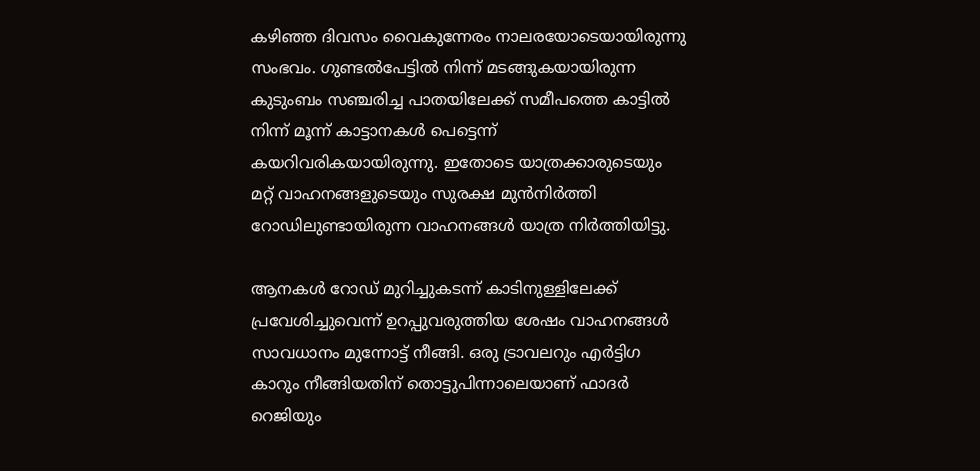കഴിഞ്ഞ ദിവസം വൈകുന്നേരം നാലരയോടെയായിരുന്നു സംഭവം. ഗുണ്ടൽപേട്ടിൽ നിന്ന് മടങ്ങുകയായിരുന്ന കുടുംബം സഞ്ചരിച്ച പാതയിലേക്ക് സമീപത്തെ കാട്ടിൽ നിന്ന് മൂന്ന് കാട്ടാനകൾ പെട്ടെന്ന് കയറിവരികയായിരുന്നു. ഇതോടെ യാത്രക്കാരുടെയും മറ്റ് വാഹനങ്ങളുടെയും സുരക്ഷ മുൻനിർത്തി റോഡിലുണ്ടായിരുന്ന വാഹനങ്ങൾ യാത്ര നിർത്തിയിട്ടു.

ആനകൾ റോഡ് മുറിച്ചുകടന്ന് കാടിനുള്ളിലേക്ക് പ്രവേശിച്ചുവെന്ന് ഉറപ്പുവരുത്തിയ ശേഷം വാഹനങ്ങൾ സാവധാനം മുന്നോട്ട് നീങ്ങി. ഒരു ട്രാവലറും എർട്ടിഗ കാറും നീങ്ങിയതിന് തൊട്ടുപിന്നാലെയാണ് ഫാദർ റെജിയും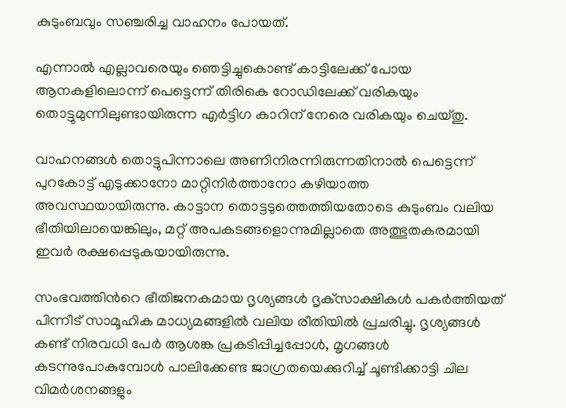കുടുംബവും സഞ്ചരിച്ച വാഹനം പോയത്.

എന്നാൽ എല്ലാവരെയും ഞെട്ടിച്ചുകൊണ്ട് കാട്ടിലേക്ക് പോയ ആനകളിലൊന്ന് പെട്ടെന്ന് തിരികെ റോഡിലേക്ക് വരികയും തൊട്ടുമുന്നിലുണ്ടായിരുന്ന എർട്ടിഗ കാറിന് നേരെ വരികയും ചെയ്തു.

വാഹനങ്ങൾ തൊട്ടുപിന്നാലെ അണിനിരന്നിരുന്നതിനാൽ പെട്ടെന്ന് പുറകോട്ട് എടുക്കാനോ മാറ്റിനിർത്താനോ കഴിയാത്ത അവസ്ഥയായിരുന്നു. കാട്ടാന തൊട്ടടുത്തെത്തിയതോടെ കുടുംബം വലിയ ഭീതിയിലായെങ്കിലും, മറ്റ് അപകടങ്ങളൊന്നുമില്ലാതെ അത്ഭുതകരമായി ഇവർ രക്ഷപ്പെടുകയായിരുന്നു.

സംഭവത്തിന്‍റെ ഭീതിജനകമായ ദൃശ്യങ്ങൾ ദൃക്‌സാക്ഷികൾ പകർത്തിയത് പിന്നീട് സാമൂഹിക മാധ്യമങ്ങളിൽ വലിയ രീതിയിൽ പ്രചരിച്ചു. ദൃശ്യങ്ങൾ കണ്ട് നിരവധി പേർ ആശങ്ക പ്രകടിപ്പിച്ചപ്പോൾ, മൃഗങ്ങൾ കടന്നുപോകുമ്പോൾ പാലിക്കേണ്ട ജാഗ്രതയെക്കുറിച്ച് ചൂണ്ടിക്കാട്ടി ചില വിമർശനങ്ങളും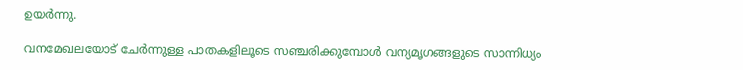ഉയർന്നു.

വനമേഖലയോട് ചേർന്നുള്ള പാതകളിലൂടെ സഞ്ചരിക്കുമ്പോൾ വന്യമൃഗങ്ങളുടെ സാന്നിധ്യം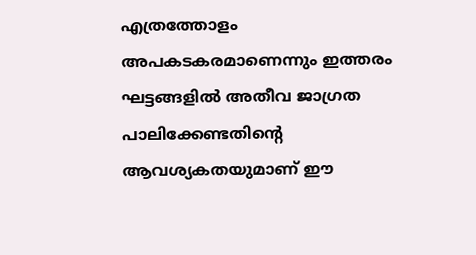എത്രത്തോളം അപകടകരമാണെന്നും ഇത്തരം ഘട്ടങ്ങളിൽ അതീവ ജാഗ്രത പാലിക്കേണ്ടതിന്‍റെ ആവശ്യകതയുമാണ് ഈ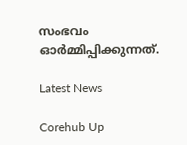സംഭവം ഓർമ്മിപ്പിക്കുന്നത്.

Latest News

Corehub Up